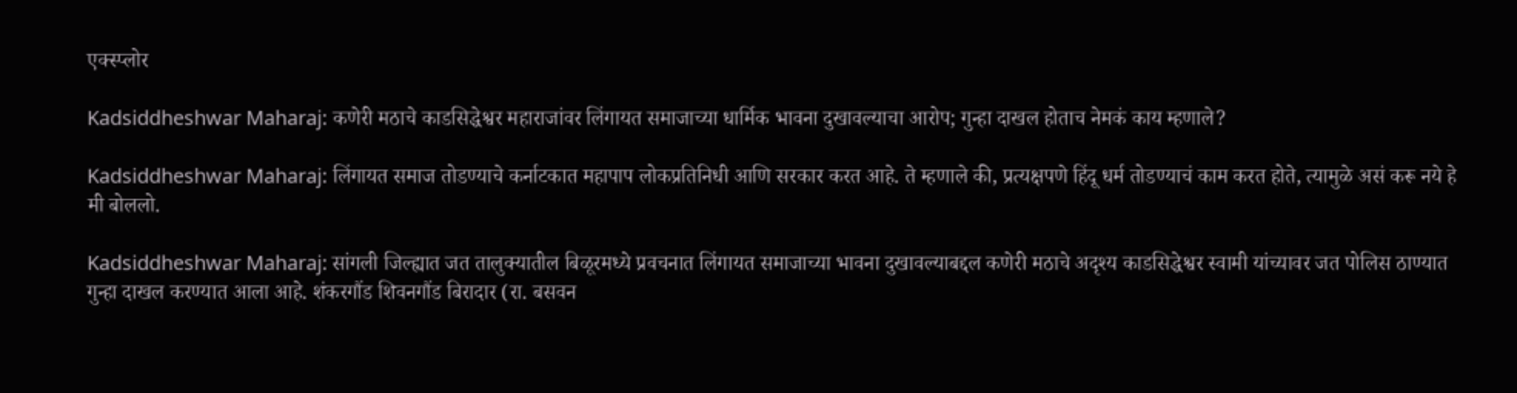एक्स्प्लोर

Kadsiddheshwar Maharaj: कणेरी मठाचे काडसिद्धेश्वर महाराजांवर लिंगायत समाजाच्या धार्मिक भावना दुखावल्याचा आरोप; गुन्हा दाखल होताच नेमकं काय म्हणाले?

Kadsiddheshwar Maharaj: लिंगायत समाज तोडण्याचे कर्नाटकात महापाप लोकप्रतिनिधी आणि सरकार करत आहे. ते म्हणाले की, प्रत्यक्षपणे हिंदू धर्म तोडण्याचं काम करत होते, त्यामुळे असं करू नये हे मी बोललो.

Kadsiddheshwar Maharaj: सांगली जिल्ह्यात जत तालुक्यातील बिळूरमध्ये प्रवचनात लिंगायत समाजाच्या भावना दुखावल्याबद्दल कणेरी मठाचे अदृश्य काडसिद्धेश्वर स्वामी यांच्यावर जत पोलिस ठाण्यात गुन्हा दाखल करण्यात आला आहे. शंकरगौंड शिवनगौंड बिरादार (रा. बसवन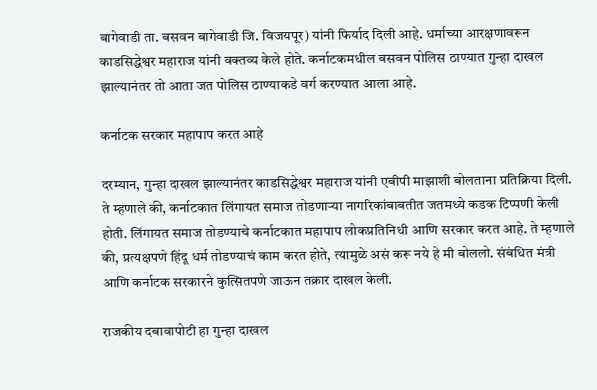बागेवाडी ता. बसवन बागेवाडी जि. विजयपूर) यांनी फिर्याद दिली आहे. धर्माच्या आरक्षणावरून काडसिद्धेश्वर महाराज यांनी वक्तव्य केले होते. कर्नाटकमधील बसवन पोलिस ठाण्यात गुन्हा दाखल झाल्यानंतर तो आता जत पोलिस ठाण्याकडे वर्ग करण्यात आला आहे.

कर्नाटक सरकार महापाप करत आहे

दरम्यान, गुन्हा दाखल झाल्यानंतर काडसिद्धेश्वर महाराज यांनी एबीपी माझाशी बोलताना प्रतिक्रिया दिली. ते म्हणाले की, कर्नाटकात लिंगायत समाज तोडणाऱ्या नागरिकांबाबतीत जतमध्ये कडक टिप्पणी केली होती. लिंगायत समाज तोडण्याचे कर्नाटकात महापाप लोकप्रतिनिधी आणि सरकार करत आहे. ते म्हणाले की, प्रत्यक्षपणे हिंदू धर्म तोडण्याचं काम करत होते, त्यामुळे असं करू नये हे मी बोललो. संबंधित मंत्री आणि कर्नाटक सरकारने कुत्सितपणे जाऊन तक्रार दाखल केली.

राजकीय दबावापोटी हा गुन्हा दाखल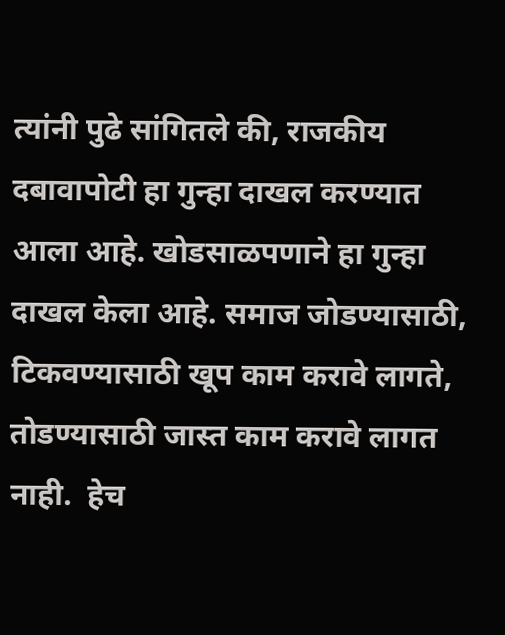त्यांनी पुढे सांगितले की, राजकीय दबावापोटी हा गुन्हा दाखल करण्यात आला आहे. खोडसाळपणाने हा गुन्हा दाखल केला आहे. समाज जोडण्यासाठी, टिकवण्यासाठी खूप काम करावे लागते, तोडण्यासाठी जास्त काम करावे लागत नाही.  हेच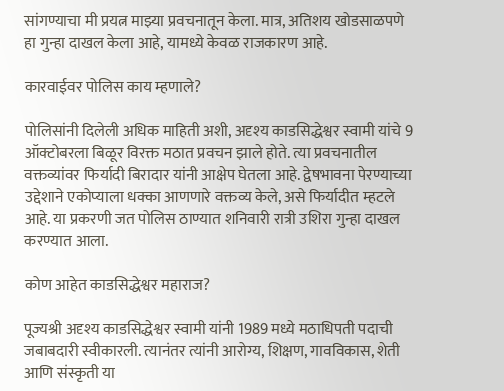सांगण्याचा मी प्रयत्न माझ्या प्रवचनातून केला. मात्र, अतिशय खोडसाळपणे हा गुन्हा दाखल केला आहे, यामध्ये केवळ राजकारण आहे.

कारवाईवर पोलिस काय म्हणाले?

पोलिसांनी दिलेली अधिक माहिती अशी, अदृश्‍‍य काडसिद्धेश्वर स्वामी यांचे 9 ऑक्टोबरला बिळूर विरक्त मठात प्रवचन झाले होते. त्या प्रवचनातील वक्तव्यांवर फिर्यादी बिरादार यांनी आक्षेप घेतला आहे. द्वेषभावना पेरण्याच्या उद्देशाने एकोप्याला धक्का आणणारे वक्तव्य केले, असे फिर्यादीत म्हटले आहे. या प्रकरणी जत पोलिस ठाण्यात शनिवारी रात्री उशिरा गुन्हा दाखल करण्यात आला.

कोण आहेत काडसिद्धेश्वर महाराज?

पूज्यश्री अदृश्य काडसिद्धेश्वर स्वामी यांनी 1989 मध्ये मठाधिपती पदाची जबाबदारी स्वीकारली. त्यानंतर त्यांनी आरोग्य, शिक्षण, गावविकास, शेती आणि संस्कृती या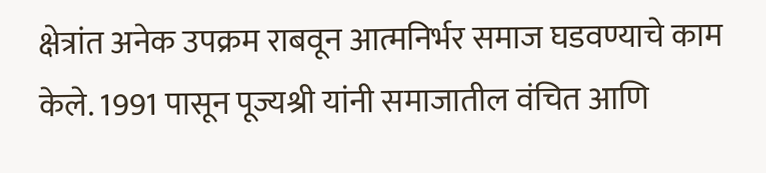क्षेत्रांत अनेक उपक्रम राबवून आत्मनिर्भर समाज घडवण्याचे काम केले. 1991 पासून पूज्यश्री यांनी समाजातील वंचित आणि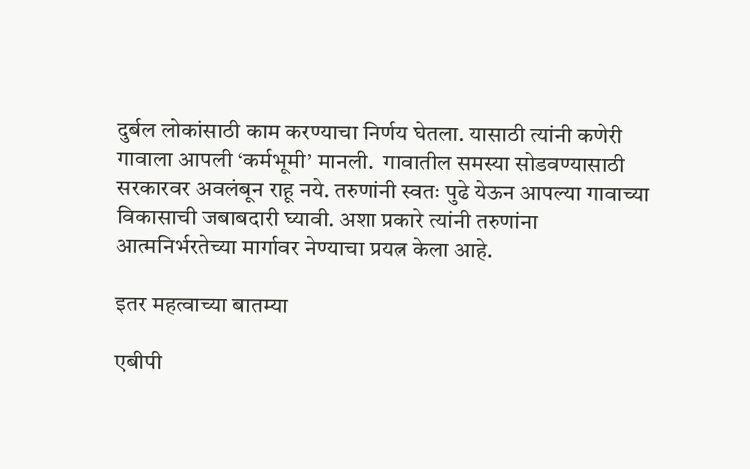दुर्बल लोकांसाठी काम करण्याचा निर्णय घेतला. यासाठी त्यांनी कणेरी गावाला आपली ‘कर्मभूमी’ मानली.  गावातील समस्या सोडवण्यासाठी सरकारवर अवलंबून राहू नये. तरुणांनी स्वतः पुढे येऊन आपल्या गावाच्या विकासाची जबाबदारी घ्यावी. अशा प्रकारे त्यांनी तरुणांना आत्मनिर्भरतेच्या मार्गावर नेण्याचा प्रयत्न केला आहे.

इतर महत्वाच्या बातम्या

एबीपी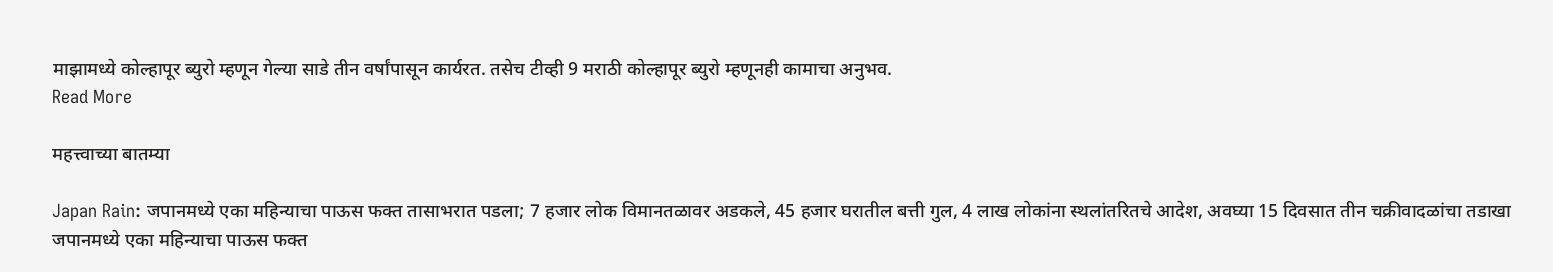माझामध्ये कोल्हापूर ब्युरो म्हणून गेल्या साडे तीन वर्षांपासून कार्यरत. तसेच टीव्ही 9 मराठी कोल्हापूर ब्युरो म्हणूनही कामाचा अनुभव.
Read More

महत्त्वाच्या बातम्या

Japan Rain: जपानमध्ये एका महिन्याचा पाऊस फक्त तासाभरात पडला; 7 हजार लोक विमानतळावर अडकले, 45 हजार घरातील बत्ती गुल, 4 लाख लोकांना स्थलांतरितचे आदेश, अवघ्या 15 दिवसात तीन चक्रीवादळांचा तडाखा
जपानमध्ये एका महिन्याचा पाऊस फक्त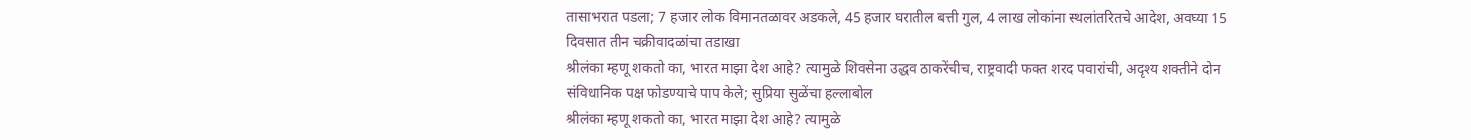तासाभरात पडला; 7 हजार लोक विमानतळावर अडकले, 45 हजार घरातील बत्ती गुल, 4 लाख लोकांना स्थलांतरितचे आदेश, अवघ्या 15 दिवसात तीन चक्रीवादळांचा तडाखा
श्रीलंका म्हणू शकतो का, भारत माझा देश आहे? त्यामुळे शिवसेना उद्धव ठाकरेंचीच, राष्ट्रवादी फक्त शरद पवारांची, अदृश्य शक्तीने दोन संविधानिक पक्ष फोडण्याचे पाप केले; सुप्रिया सुळेंचा हल्लाबोल
श्रीलंका म्हणू शकतो का, भारत माझा देश आहे? त्यामुळे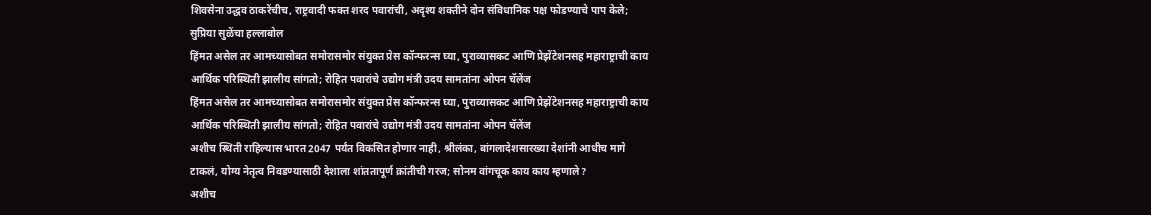शिवसेना उद्धव ठाकरेंचीच, राष्ट्रवादी फक्त शरद पवारांची, अदृश्य शक्तीने दोन संविधानिक पक्ष फोडण्याचे पाप केले; सुप्रिया सुळेंचा हल्लाबोल
हिंमत असेल तर आमच्यासोबत समोरासमोर संयुक्त प्रेस कॉन्फरन्स घ्या, पुराव्यासकट आणि प्रेझेंटेशनसह महाराष्ट्राची काय आर्थिक परिस्थिती झालीय सांगतो; रोहित पवारांचे उद्योग मंत्री उदय सामतांना ओपन चॅलेंज
हिंमत असेल तर आमच्यासोबत समोरासमोर संयुक्त प्रेस कॉन्फरन्स घ्या, पुराव्यासकट आणि प्रेझेंटेशनसह महाराष्ट्राची काय आर्थिक परिस्थिती झालीय सांगतो; रोहित पवारांचे उद्योग मंत्री उदय सामतांना ओपन चॅलेंज
अशीच स्थिती राहिल्यास भारत 2047 पर्यंत विकसित होणार नाही, श्रीलंका, बांगलादेशसारख्या देशांनी आधीच मागे टाकलं, योग्य नेतृत्व निवडण्यासाठी देशाला शांततापूर्ण क्रांतीची गरज; सोनम वांगचूक काय काय म्हणाले?
अशीच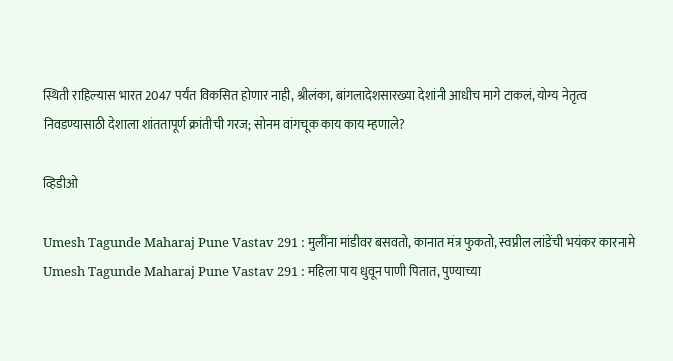स्थिती राहिल्यास भारत 2047 पर्यंत विकसित होणार नाही, श्रीलंका, बांगलादेशसारख्या देशांनी आधीच मागे टाकलं, योग्य नेतृत्व निवडण्यासाठी देशाला शांततापूर्ण क्रांतीची गरज; सोनम वांगचूक काय काय म्हणाले?

व्हिडीओ

Umesh Tagunde Maharaj Pune Vastav 291 : मुलींना मांडीवर बसवतो, कानात मंत्र फुकतो, स्वप्नील लांडेंची भयंकर कारनामे
Umesh Tagunde Maharaj Pune Vastav 291 : महिला पाय धुवून पाणी पितात, पुण्याच्या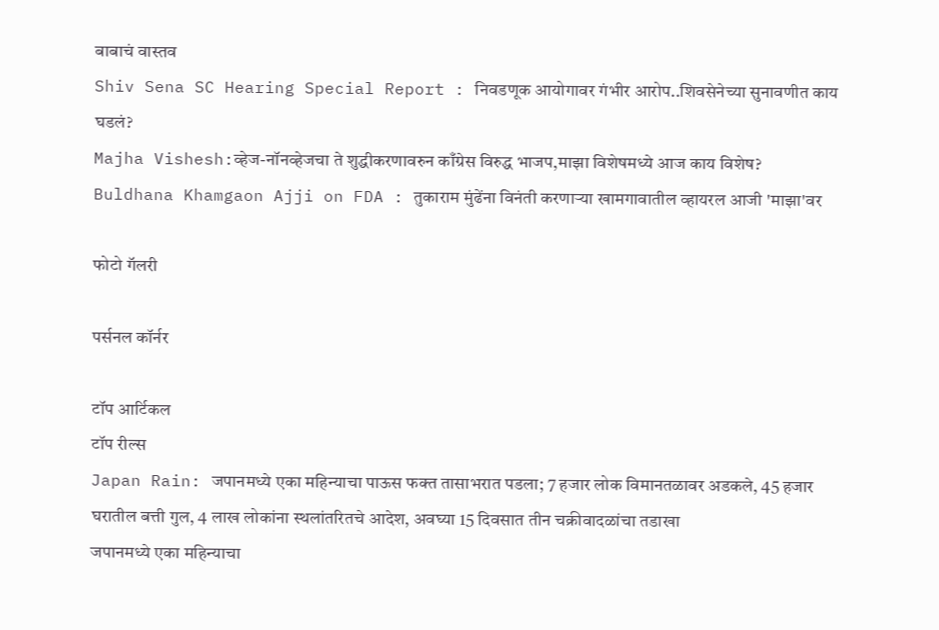बाबाचं वास्तव
Shiv Sena SC Hearing Special Report : निवडणूक आयोगावर गंभीर आरोप..शिवसेनेच्या सुनावणीत काय घडलं?
Majha Vishesh:व्हेज-नॉनव्हेजचा ते शुद्धीकरणावरुन काँग्रेस विरुद्ध भाजप,माझा विशेषमध्ये आज काय विशेष?
Buldhana Khamgaon Ajji on FDA : तुकाराम मुंढेंना विनंती करणाऱ्या खामगावातील व्हायरल आजी 'माझा'वर

फोटो गॅलरी

पर्सनल कॉर्नर

टॉप आर्टिकल
टॉप रील्स
Japan Rain: जपानमध्ये एका महिन्याचा पाऊस फक्त तासाभरात पडला; 7 हजार लोक विमानतळावर अडकले, 45 हजार घरातील बत्ती गुल, 4 लाख लोकांना स्थलांतरितचे आदेश, अवघ्या 15 दिवसात तीन चक्रीवादळांचा तडाखा
जपानमध्ये एका महिन्याचा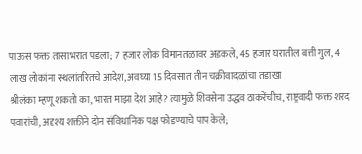पाऊस फक्त तासाभरात पडला; 7 हजार लोक विमानतळावर अडकले, 45 हजार घरातील बत्ती गुल, 4 लाख लोकांना स्थलांतरितचे आदेश, अवघ्या 15 दिवसात तीन चक्रीवादळांचा तडाखा
श्रीलंका म्हणू शकतो का, भारत माझा देश आहे? त्यामुळे शिवसेना उद्धव ठाकरेंचीच, राष्ट्रवादी फक्त शरद पवारांची, अदृश्य शक्तीने दोन संविधानिक पक्ष फोडण्याचे पाप केले;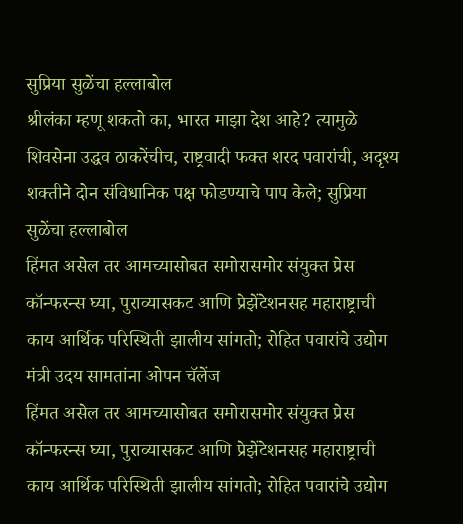सुप्रिया सुळेंचा हल्लाबोल
श्रीलंका म्हणू शकतो का, भारत माझा देश आहे? त्यामुळे शिवसेना उद्धव ठाकरेंचीच, राष्ट्रवादी फक्त शरद पवारांची, अदृश्य शक्तीने दोन संविधानिक पक्ष फोडण्याचे पाप केले; सुप्रिया सुळेंचा हल्लाबोल
हिंमत असेल तर आमच्यासोबत समोरासमोर संयुक्त प्रेस कॉन्फरन्स घ्या, पुराव्यासकट आणि प्रेझेंटेशनसह महाराष्ट्राची काय आर्थिक परिस्थिती झालीय सांगतो; रोहित पवारांचे उद्योग मंत्री उदय सामतांना ओपन चॅलेंज
हिंमत असेल तर आमच्यासोबत समोरासमोर संयुक्त प्रेस कॉन्फरन्स घ्या, पुराव्यासकट आणि प्रेझेंटेशनसह महाराष्ट्राची काय आर्थिक परिस्थिती झालीय सांगतो; रोहित पवारांचे उद्योग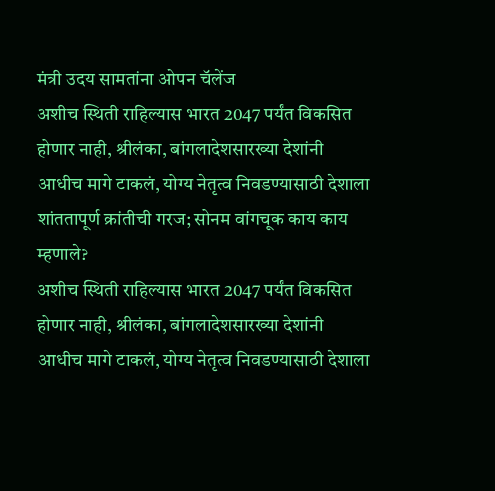मंत्री उदय सामतांना ओपन चॅलेंज
अशीच स्थिती राहिल्यास भारत 2047 पर्यंत विकसित होणार नाही, श्रीलंका, बांगलादेशसारख्या देशांनी आधीच मागे टाकलं, योग्य नेतृत्व निवडण्यासाठी देशाला शांततापूर्ण क्रांतीची गरज; सोनम वांगचूक काय काय म्हणाले?
अशीच स्थिती राहिल्यास भारत 2047 पर्यंत विकसित होणार नाही, श्रीलंका, बांगलादेशसारख्या देशांनी आधीच मागे टाकलं, योग्य नेतृत्व निवडण्यासाठी देशाला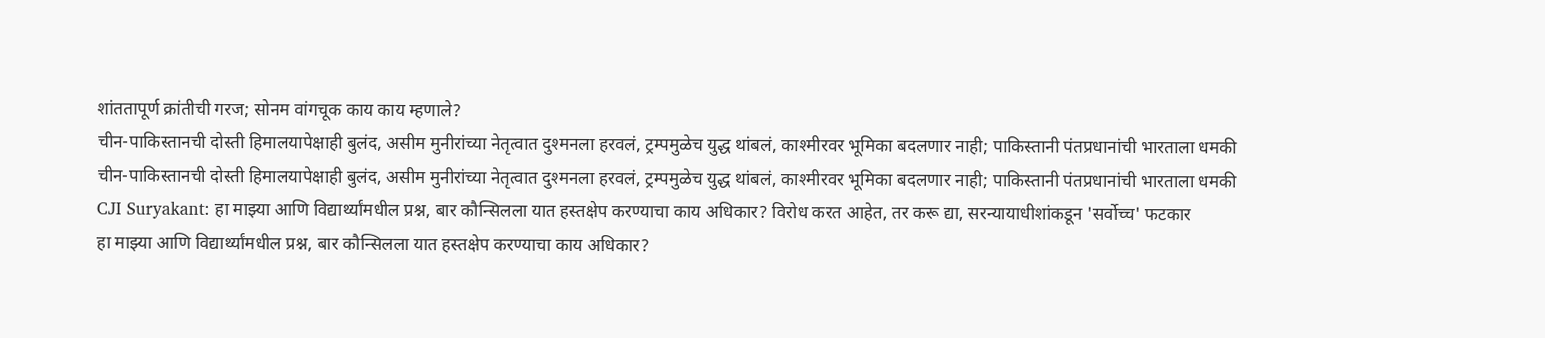शांततापूर्ण क्रांतीची गरज; सोनम वांगचूक काय काय म्हणाले?
चीन-पाकिस्तानची दोस्ती हिमालयापेक्षाही बुलंद, असीम मुनीरांच्या नेतृत्वात दुश्मनला हरवलं, ट्रम्पमुळेच युद्ध थांबलं, काश्मीरवर भूमिका बदलणार नाही; पाकिस्तानी पंतप्रधानांची भारताला धमकी
चीन-पाकिस्तानची दोस्ती हिमालयापेक्षाही बुलंद, असीम मुनीरांच्या नेतृत्वात दुश्मनला हरवलं, ट्रम्पमुळेच युद्ध थांबलं, काश्मीरवर भूमिका बदलणार नाही; पाकिस्तानी पंतप्रधानांची भारताला धमकी
CJI Suryakant: हा माझ्या आणि विद्यार्थ्यांमधील प्रश्न, बार कौन्सिलला यात हस्तक्षेप करण्याचा काय अधिकार? विरोध करत आहेत, तर करू द्या, सरन्यायाधीशांकडून 'सर्वोच्च' फटकार
हा माझ्या आणि विद्यार्थ्यांमधील प्रश्न, बार कौन्सिलला यात हस्तक्षेप करण्याचा काय अधिकार?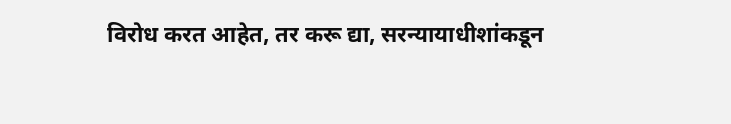विरोध करत आहेत, तर करू द्या, सरन्यायाधीशांकडून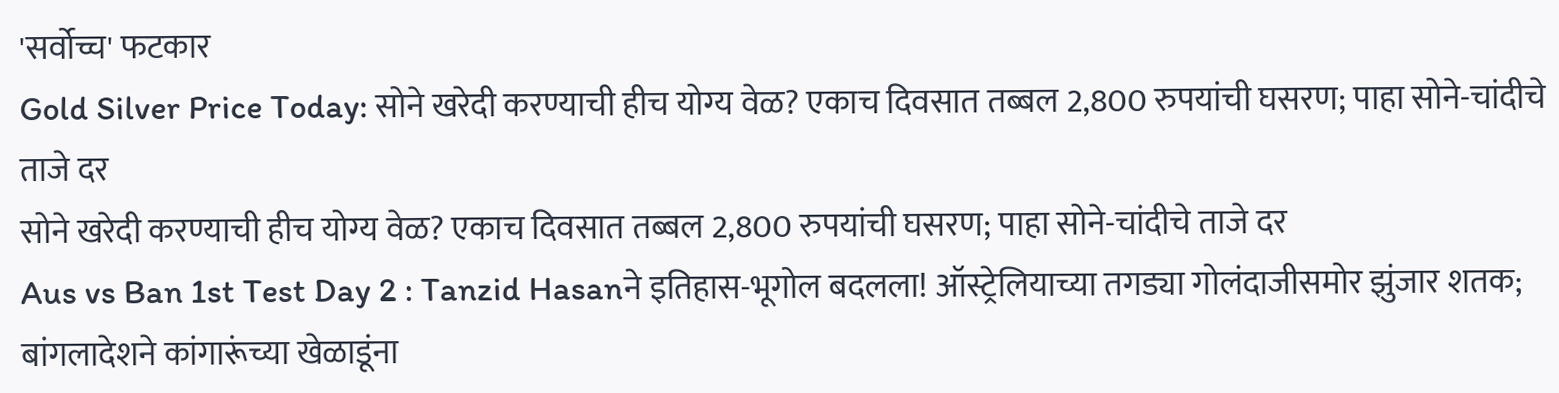'सर्वोच्च' फटकार
Gold Silver Price Today: सोने खरेदी करण्याची हीच योग्य वेळ? एकाच दिवसात तब्बल 2,800 रुपयांची घसरण; पाहा सोने-चांदीचे ताजे दर
सोने खरेदी करण्याची हीच योग्य वेळ? एकाच दिवसात तब्बल 2,800 रुपयांची घसरण; पाहा सोने-चांदीचे ताजे दर
Aus vs Ban 1st Test Day 2 : Tanzid Hasanने इतिहास-भूगोल बदलला! ऑस्ट्रेलियाच्या तगड्या गोलंदाजीसमोर झुंजार शतक; बांगलादेशने कांगारूंच्या खेळाडूंना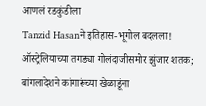आणलं रडकुंडीला
Tanzid Hasanने इतिहास-भूगोल बदलला! ऑस्ट्रेलियाच्या तगड्या गोलंदाजीसमोर झुंजार शतक; बांगलादेशने कांगारूंच्या खेळाडूंना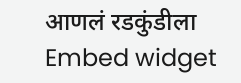आणलं रडकुंडीला
Embed widget